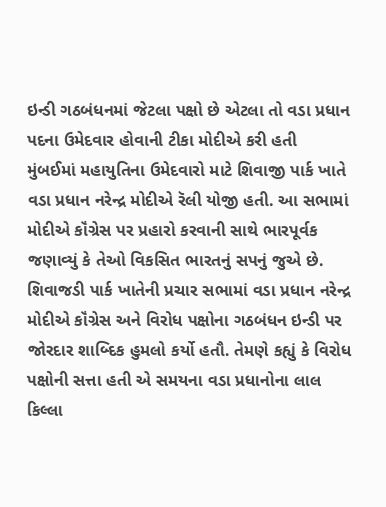ઇન્ડી ગઠબંધનમાં જેટલા પક્ષો છે એટલા તો વડા પ્રધાન પદના ઉમેદવાર હોવાની ટીકા મોદીએ કરી હતી
મુંબઈમાં મહાયુતિના ઉમેદવારો માટે શિવાજી પાર્ક ખાતે વડા પ્રધાન નરેન્દ્ર મોદીએ રૅલી યોજી હતી. આ સભામાં મોદીએ કૉંગ્રેસ પર પ્રહારો કરવાની સાથે ભારપૂર્વક જણાવ્યું કે તેઓ વિકસિત ભારતનું સપનું જુએ છે.
શિવાજડી પાર્ક ખાતેની પ્રચાર સભામાં વડા પ્રધાન નરેન્દ્ર મોદીએ કૉંગ્રેસ અને વિરોધ પક્ષોના ગઠબંધન ઇન્ડી પર જોરદાર શાબ્દિક હુમલો કર્યો હતૌ. તેમણે કહ્યું કે વિરોધ પક્ષોની સત્તા હતી એ સમયના વડા પ્રધાનોના લાલ કિલ્લા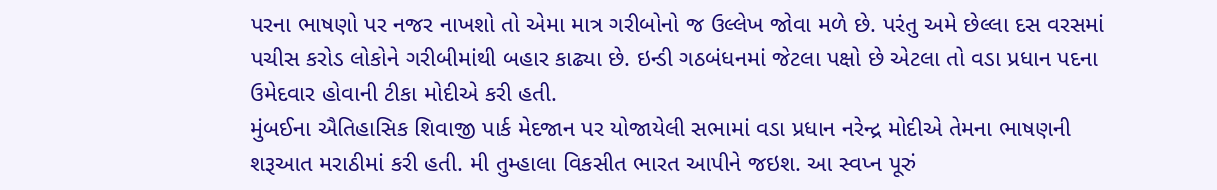પરના ભાષણો પર નજર નાખશો તો એમા માત્ર ગરીબોનો જ ઉલ્લેખ જોવા મળે છે. પરંતુ અમે છેલ્લા દસ વરસમાં પચીસ કરોડ લોકોને ગરીબીમાંથી બહાર કાઢ્યા છે. ઇન્ડી ગઠબંધનમાં જેટલા પક્ષો છે એટલા તો વડા પ્રધાન પદના ઉમેદવાર હોવાની ટીકા મોદીએ કરી હતી.
મુંબઈના ઐતિહાસિક શિવાજી પાર્ક મેદજાન પર યોજાયેલી સભામાં વડા પ્રધાન નરેન્દ્ર મોદીએ તેમના ભાષણની શરૂઆત મરાઠીમાં કરી હતી. મી તુમ્હાલા વિકસીત ભારત આપીને જઇશ. આ સ્વપ્ન પૂરું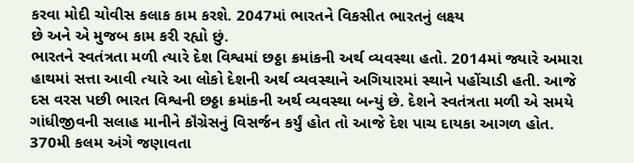કરવા મોદી ચોવીસ કલાક કામ કરશે. 2047માં ભારતને વિકસીત ભારતનું લક્ષ્ય
છે અને એ મુજબ કામ કરી રહ્યો છું.
ભારતને સ્વતંત્રતા મળી ત્યારે દેશ વિશ્વમાં છઠ્ઠા ક્રમાંકની અર્થ વ્યવસ્થા હતો. 2014માં જ્યારે અમારા હાથમાં સત્તા આવી ત્યારે આ લોકો દેશની અર્થ વ્યવસ્થાને અગિયારમાં સ્થાને પહોંચાડી હતી. આજે દસ વરસ પછી ભારત વિશ્વની છઠ્ઠા ક્રમાંકની અર્થ વ્યવસ્થા બન્યું છે. દેશને સ્વતંત્રતા મળી એ સમયે ગાંધીજીવની સલાહ માનીને કૉંગ્રેસનું વિસર્જન કર્યું હોત તો આજે દેશ પાચ દાયકા આગળ હોત.
370મી કલમ અંગે જણાવતા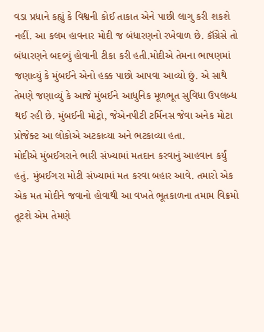વડા પ્રધાને કહ્યું કે વિશ્વની કોઈ તાકાત એને પાછી લાગુ કરી શકશે નહીં. આ કલમ હાવનાર મોદી જ બંધારણનો રખેવાળ છે. કૉંગ્રેસે તો બંધારણને બદલ્યું હોવાની ટીકા કરી હતી.મોદીએ તેમના ભાષણમાં જણાવ્યું કે મુંબઈને એનો હક્ક પાછો આપવા આવ્યો છું. એ સાથે તેમણે જણાવ્યું કે આજે મુંબઈને આધુનિક મૂળભૂત સુવિધા ઉપલબ્ધ થઈ રહી છે. મુંબઈની મોટ્રો, જેએનપીટી ટર્મિનસ જેવા અનેક મોટા પ્રોજેક્ટ આ લોકોએ અટકાવ્યા અને ભટકાવ્યા હતા.
મોદીએ મુંબઈગરાને ભારી સંખ્યામાં મતદાન કરવાનું આહવાન કર્યું હતું. મુંબઈગરા મોટી સંખ્યામાં મત કરવા બહાર આવે. તમારો એક એક મત મોદીને જવાનો હોવાથી આ વખતે ભૂતકાળના તમામ વિક્રમો તૂટશે એમ તેમણે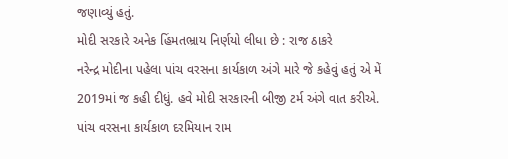જણાવ્યું હતું.
મોદી સરકારે અનેક હિંમતભ્રાય નિર્ણયો લીધા છે : રાજ ઠાકરે
નરેન્દ્ર મોદીના પહેલા પાંચ વરસના કાર્યકાળ અંગે મારે જે કહેવું હતું એ મેં 2019માં જ કહી દીધું. હવે મોદી સરકારની બીજી ટર્મ અંગે વાત કરીએ. પાંચ વરસના કાર્યકાળ દરમિયાન રામ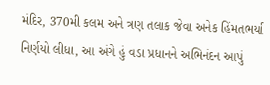મંદિર, 370મી કલમ અને ત્રણ તલાક જેવા અનેક હિંમતભર્યા નિર્ણયો લીધા, આ અંગે હું વડા પ્રધાનને અભિનંદન આપું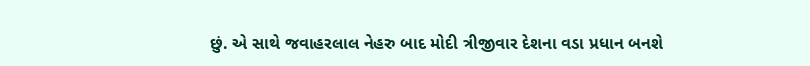છું. એ સાથે જવાહરલાલ નેહરુ બાદ મોદી ત્રીજીવાર દેશના વડા પ્રધાન બનશે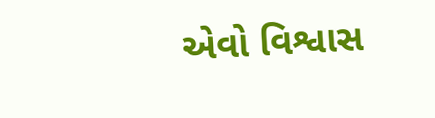એવો વિશ્વાસ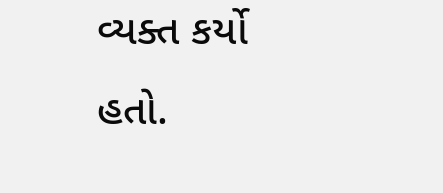વ્યક્ત કર્યો હતો.